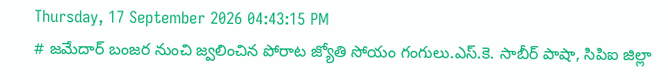Thursday, 17 September 2026 04:43:15 PM
# జమేదార్ బంజర నుంచి జ్వలించిన పోరాట జ్యోతి సోయం గంగులు.ఎస్.కె. సాబీర్ పాషా, సిపిఐ జిల్లా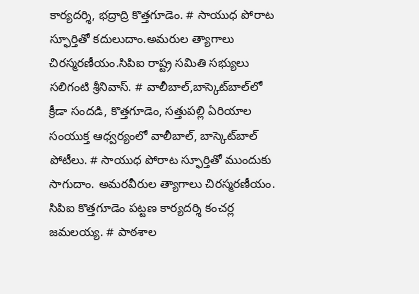కార్యదర్శి, భద్రాద్రి కొత్తగూడెం. # సాయుధ పోరాట స్ఫూర్తితో కదులుదాం.అమరుల త్యాగాలు చిరస్మరణీయం.సిపిఐ రాష్ట్ర సమితి సభ్యులు సలిగంటి శ్రీనివాస్. # వాలీబాల్‌,బాస్కెట్‌బాల్‌లో క్రీడా సందడి, కొత్తగూడెం, సత్తుపల్లి ఏరియాల సంయుక్త ఆధ్వర్యంలో వాలీబాల్, బాస్కెట్‌బాల్ పోటీలు. # సాయుధ పోరాట స్ఫూర్తితో ముందుకు సాగుదాం. అమరవీరుల త్యాగాలు చిరస్మరణీయం. సిపిఐ కొత్తగూడెం పట్టణ కార్యదర్శి కంచర్ల జమలయ్య. # పాఠశాల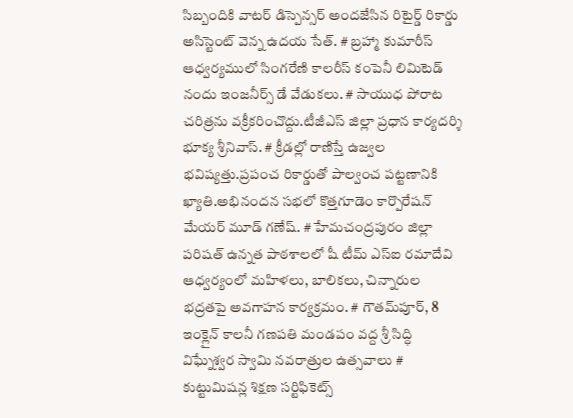సిబ్బందికి వాటర్ డిస్పెన్సర్ అందజేసిన రిటైర్డ్ రికార్డు అసిస్టెంట్ వెన్న ఉదయ సేత్. # బ్రహ్మా కుమారీస్ ఆధ్వర్యములో సింగరేణి కాలరీస్ కంపెనీ లిమిటెడ్ నందు ఇంజనీర్స్ డే వేడుకలు. # సాయుధ పోరాట చరిత్రను వక్రీకరించొద్దు.టీజీఎస్ జిల్లా ప్రధాన కార్యదర్శి భూక్య శ్రీనివాస్. # క్రీడల్లో రాణిస్తే ఉజ్వల భవిష్యత్తు.ప్రపంచ రికార్డుతో పాల్వంచ పట్టణానికి ఖ్యాతి.అభినందన సభలో కొత్తగూడెం కార్పొరేషన్ మేయర్ మూడ్ గణేష్. # హేమచంద్రపురం జిల్లా పరిషత్ ఉన్నత పాఠశాలలో షీ టీమ్‌ ఎస్‌ఐ రమాదేవి ఆధ్వర్యంలో మహిళలు, బాలికలు, చిన్నారుల భద్రతపై అవగాహన కార్యక్రమం. # గౌతమ్‌పూర్, 8 ఇంక్లైన్ కాలనీ గణపతి మండపం వద్ద శ్రీ సిద్ధి విఘ్నేశ్వర స్వామి నవరాత్రుల ఉత్సవాలు # కుట్టుమిషన్ల శిక్షణ సర్టిఫికెట్స్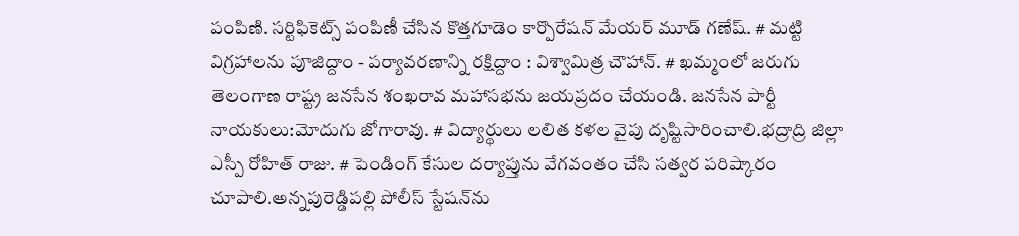పంపిణి. సర్టిఫికెట్స్ పంపిణీ చేసిన కొత్తగూడెం కార్పొరేషన్ మేయర్ మూడ్ గణేష్. # మట్టి విగ్రహాలను పూజిద్దాం - పర్యావరణాన్ని రక్షిద్దాం : విశ్వామిత్ర చౌహాన్. # ఖమ్మంలో జరుగు తెలంగాణ రాష్ట్ర జనసేన శంఖరావ మహాసభను జయప్రదం చేయండి. జనసేన పార్టీ నాయకులు:మోదుగు జోగారావు. # విద్యార్థులు లలిత కళల వైపు దృష్టిసారించాలి.భద్రాద్రి జిల్లా ఎస్పీ రోహిత్ రాజు. # పెండింగ్ కేసుల దర్యాప్తును వేగవంతం చేసి సత్వర పరిష్కారం చూపాలి.అన్నపురెడ్డిపల్లి పోలీస్ స్టేషన్‌ను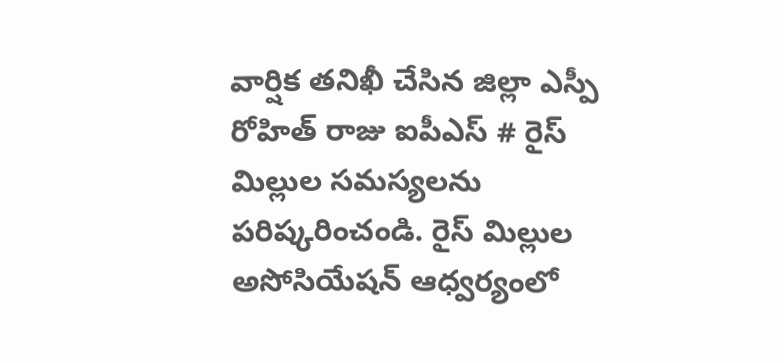వార్షిక తనిఖీ చేసిన జిల్లా ఎస్పీ రోహిత్ రాజు ఐపీఎస్ # రైస్ మిల్లుల సమస్యలను పరిష్కరించండి. రైస్ మిల్లుల అసోసియేషన్ ఆధ్వర్యంలో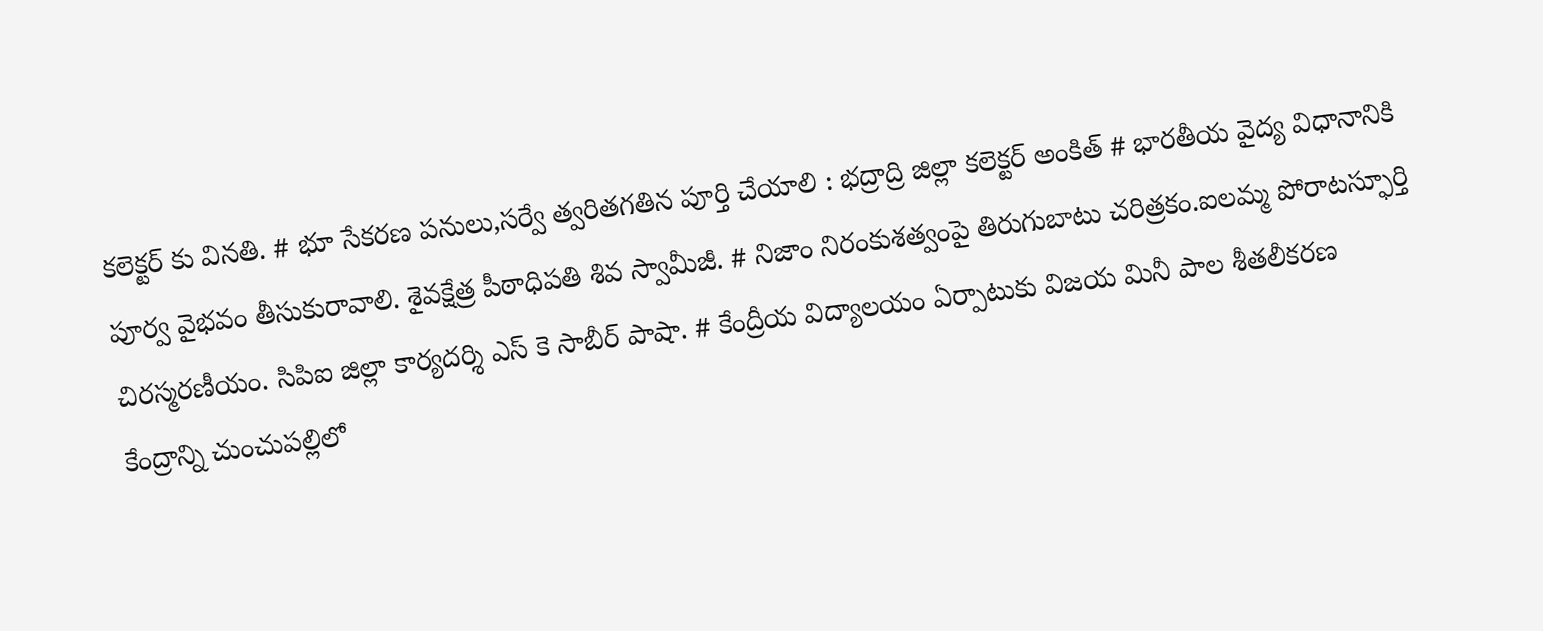కలెక్టర్ కు వినతి. # భూ సేకరణ పనులు,సర్వే త్వరితగతిన పూర్తి చేయాలి : భద్రాద్రి జిల్లా కలెక్టర్ అంకిత్ # భారతీయ వైద్య విధానానికి పూర్వ వైభవం తీసుకురావాలి. శైవక్షేత్ర పీఠాధిపతి శివ స్వామీజీ. # నిజాం నిరంకుశత్వంపై తిరుగుబాటు చరిత్రకం.ఐలమ్మ పోరాటస్ఫూర్తి చిరస్మరణీయం. సిపిఐ జిల్లా కార్యదర్శి ఎస్ కె సాబీర్ పాషా. # కేంద్రీయ విద్యాలయం ఏర్పాటుకు విజయ మినీ పాల శీతలీకరణ కేంద్రాన్ని చుంచుపల్లిలో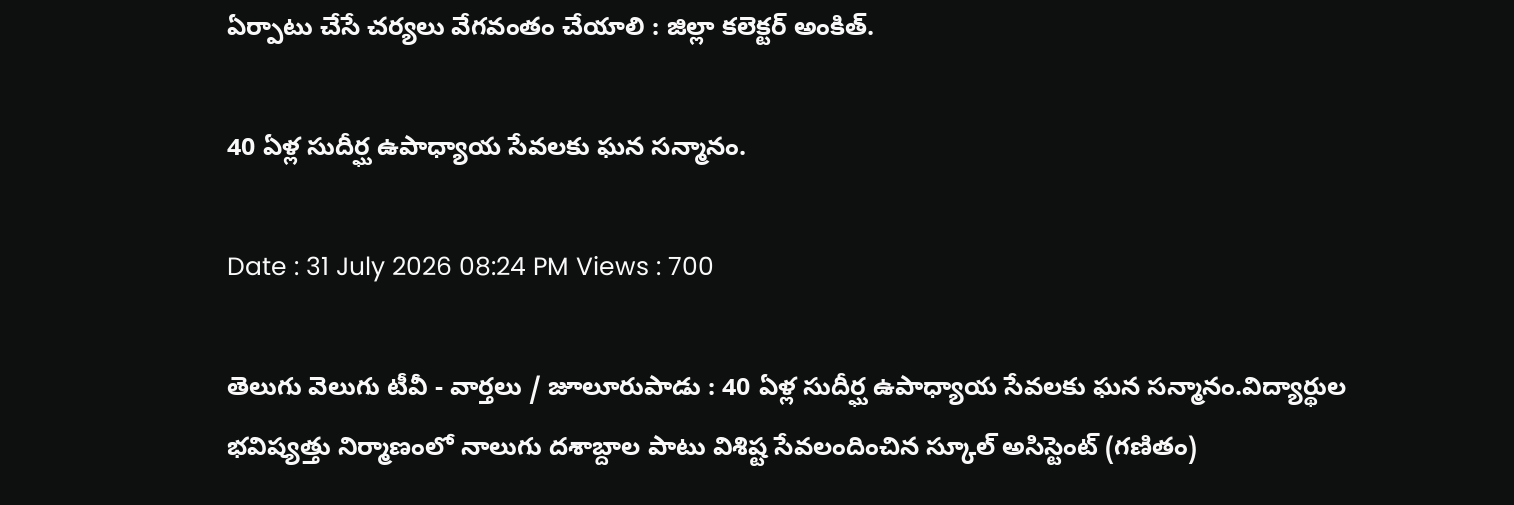ఏర్పాటు చేసే చర్యలు వేగవంతం చేయాలి : జిల్లా కలెక్టర్ అంకిత్.

40 ఏళ్ల సుదీర్ఘ ఉపాధ్యాయ సేవలకు ఘన సన్మానం.

Date : 31 July 2026 08:24 PM Views : 700

తెలుగు వెలుగు టీవీ - వార్తలు / జూలూరుపాడు : 40 ఏళ్ల సుదీర్ఘ ఉపాధ్యాయ సేవలకు ఘన సన్మానం.విద్యార్థుల భవిష్యత్తు నిర్మాణంలో నాలుగు దశాబ్దాల పాటు విశిష్ట సేవలందించిన స్కూల్ అసిస్టెంట్ (గణితం)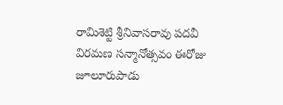రామిశెట్టి శ్రీనివాసరావు పదవీ విరమణ సన్మానోత్సవం ఈరోజు జూలూరుపాడు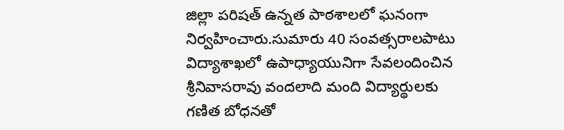జిల్లా పరిషత్ ఉన్నత పాఠశాలలో ఘనంగా నిర్వహించారు.సుమారు 40 సంవత్సరాలపాటు విద్యాశాఖలో ఉపాధ్యాయునిగా సేవలందించిన శ్రీనివాసరావు వందలాది మంది విద్యార్థులకు గణిత బోధనతో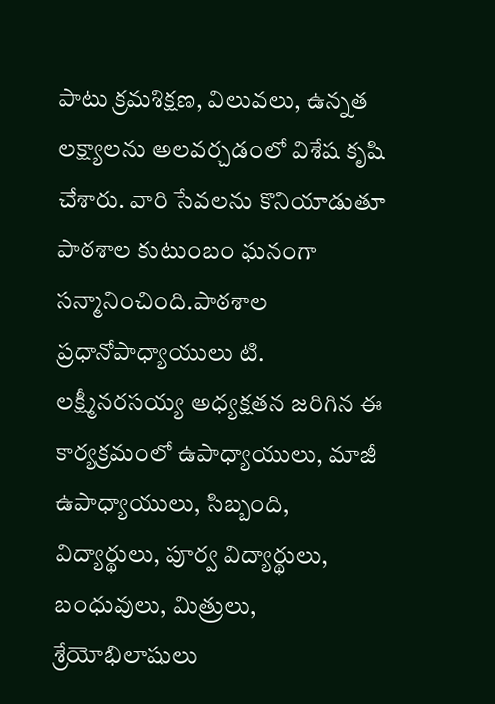పాటు క్రమశిక్షణ, విలువలు, ఉన్నత లక్ష్యాలను అలవర్చడంలో విశేష కృషి చేశారు. వారి సేవలను కొనియాడుతూ పాఠశాల కుటుంబం ఘనంగా సన్మానించింది.పాఠశాల ప్రధానోపాధ్యాయులు టి. లక్ష్మీనరసయ్య అధ్యక్షతన జరిగిన ఈ కార్యక్రమంలో ఉపాధ్యాయులు, మాజీ ఉపాధ్యాయులు, సిబ్బంది, విద్యార్థులు, పూర్వ విద్యార్థులు, బంధువులు, మిత్రులు, శ్రేయోభిలాషులు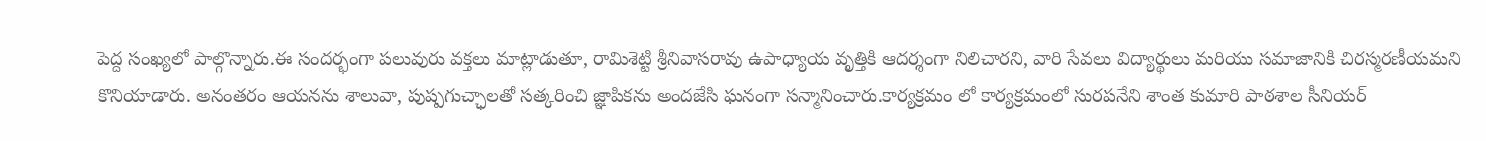పెద్ద సంఖ్యలో పాల్గొన్నారు.ఈ సందర్భంగా పలువురు వక్తలు మాట్లాడుతూ, రామిశెట్టి శ్రీనివాసరావు ఉపాధ్యాయ వృత్తికి ఆదర్శంగా నిలిచారని, వారి సేవలు విద్యార్థులు మరియు సమాజానికి చిరస్మరణీయమని కొనియాడారు. అనంతరం ఆయనను శాలువా, పుష్పగుచ్ఛాలతో సత్కరించి జ్ఞాపికను అందజేసి ఘనంగా సన్మానించారు.కార్యక్రమం లో కార్యక్రమంలో సురపనేని శాంత కుమారి పాఠశాల సీనియర్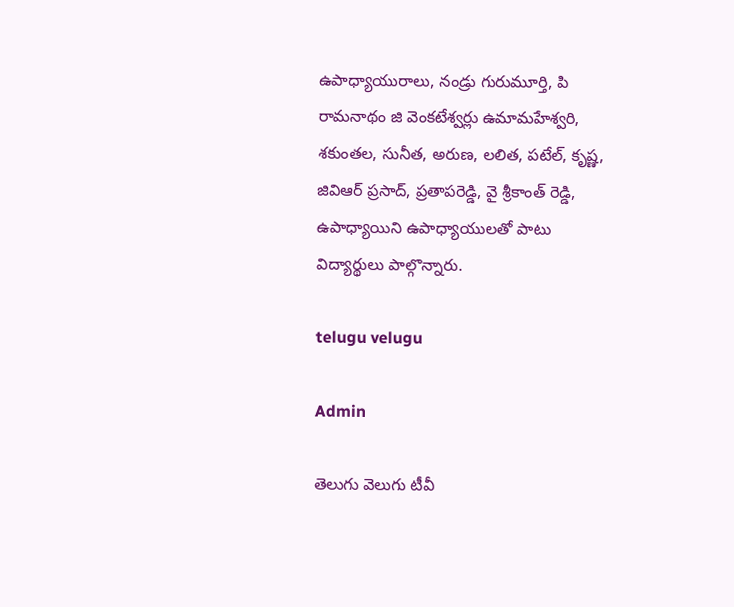ఉపాధ్యాయురాలు, నండ్రు గురుమూర్తి, పి రామనాథం జి వెంకటేశ్వర్లు ఉమామహేశ్వరి, శకుంతల, సునీత, అరుణ, లలిత, పటేల్, కృష్ణ, జివిఆర్ ప్రసాద్, ప్రతాపరెడ్డి, వై శ్రీకాంత్ రెడ్డి, ఉపాధ్యాయిని ఉపాధ్యాయులతో పాటు విద్యార్థులు పాల్గొన్నారు.

telugu velugu

Admin

తెలుగు వెలుగు టీవీ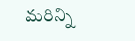మరిన్ని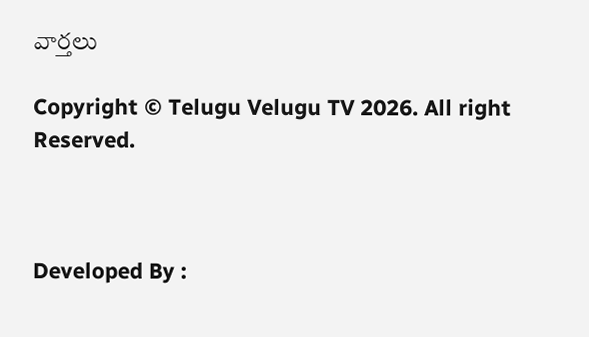వార్తలు

Copyright © Telugu Velugu TV 2026. All right Reserved.



Developed By :